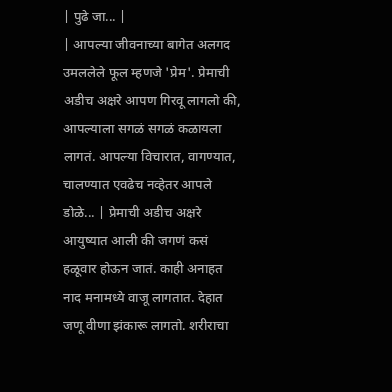| पुढे जा... |
| आपल्या जीवनाच्या बागेत अलगद उमललेले फूल म्हणजे 'प्रेम'. प्रेमाची अडीच अक्षरे आपण गिरवू लागलो की, आपल्याला सगळं सगळं कळायला लागतं. आपल्या विचारात, वागण्यात, चालण्यात एवढेच नव्हेतर आपले डोळे... | प्रेमाची अडीच अक्षरे आयुष्यात आली की जगणं कसं हळूवार होऊन जातं. काही अनाहत नाद मनामध्ये वाजू लागतात. देहात जणू वीणा झंकारू लागतो. शरीराचा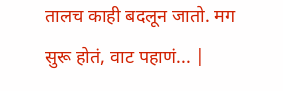तालच काही बदलून जातो. मग सुरू होतं, वाट पहाणं... |